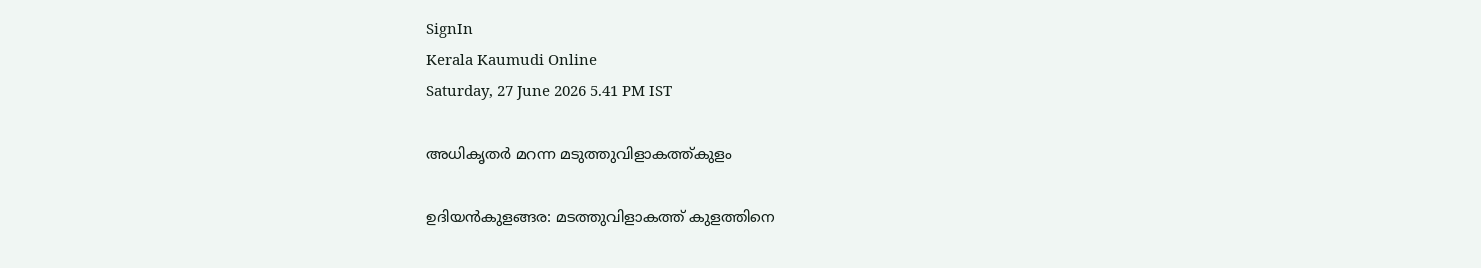SignIn
Kerala Kaumudi Online
Saturday, 27 June 2026 5.41 PM IST

അധികൃതർ മറന്ന മടുത്തുവിളാകത്ത്കുളം

ഉദിയൻകുളങ്ങര: മടത്തുവിളാകത്ത് കുളത്തിനെ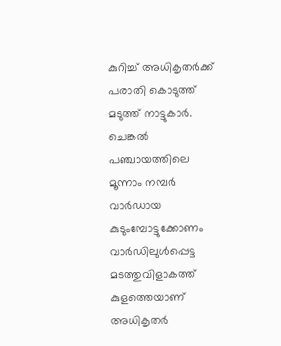കുറിച്ച് അധികൃതർക്ക് പരാതി കൊടുത്ത് മടുത്ത് നാട്ടുകാർ. ചെങ്കൽ പഞ്ചായത്തിലെ മൂന്നാം നമ്പർ വാർഡായ കുടുംമ്പോട്ടുക്കോണം വാർഡിലുൾപ്പെട്ട മടത്തുവിളാകത്ത് കുളത്തെയാണ് അധികൃതർ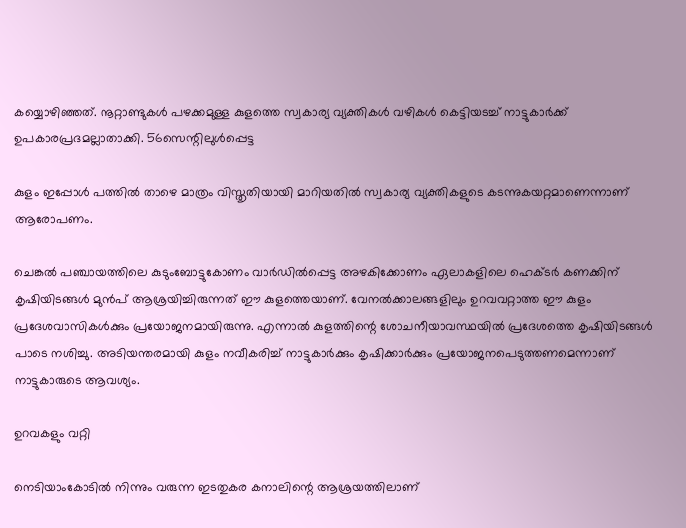കയ്യൊഴിഞ്ഞത്. നൂറ്റാണ്ടുകൾ പഴക്കമുള്ള കുളത്തെ സ്വകാര്യ വ്യക്തികൾ വഴികൾ കെട്ടിയടച്ച് നാട്ടുകാർക്ക് ഉപകാരപ്രദമല്ലാതാക്കി. 56സെന്റിലുൾപ്പെട്ട

കുളം ഇപ്പോൾ പത്തിൽ താഴെ മാത്രം വിസ്തൃതിയായി മാറിയതിൽ സ്വകാര്യ വ്യക്തികളുടെ കടന്നുകയറ്റമാണെന്നാണ് ആരോപണം.

ചെങ്കൽ പഞ്ചായത്തിലെ കുടുംബോട്ടുകോണം വാർഡിൽപ്പെട്ട അഴകിക്കോണം ഏലാകളിലെ ഹെക്ടർ കണക്കിന് കൃഷിയിടങ്ങൾ മുൻപ് ആശ്രയിച്ചിരുന്നത് ഈ കുളത്തെയാണ്. വേനൽക്കാലങ്ങളിലും ഉറവവറ്റാത്ത ഈ കുളം പ്രദേശവാസികൾക്കും പ്രയോജനമായിരുന്നു. എന്നാൽ കുളത്തിന്റെ ശോചനീയാവസ്ഥയിൽ പ്രദേശത്തെ കൃഷിയിടങ്ങൾ പാടെ നശിച്ചു. അടിയന്തരമായി കുളം നവീകരിച്ച് നാട്ടുകാർക്കും കൃഷിക്കാർക്കും പ്രയോജനപെടുത്തണമെന്നാണ് നാട്ടുകാരുടെ ആവശ്യം.

ഉറവകളും വറ്റി

നെടിയാംകോടിൽ നിന്നും വരുന്ന ഇടതുകര കനാലിന്റെ ആശ്രയത്തിലാണ്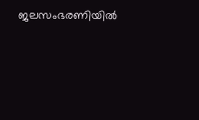ജലസംഭരണിയിൽ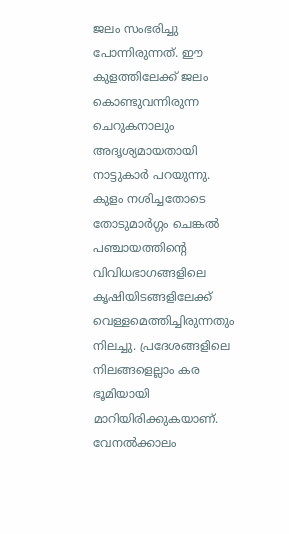ജലം സംഭരിച്ചു പോന്നിരുന്നത്. ഈ കുളത്തിലേക്ക് ജലം കൊണ്ടുവന്നിരുന്ന ചെറുകനാലും അദൃശ്യമായതായി നാട്ടുകാർ പറയുന്നു. കുളം നശിച്ചതോടെ തോടുമാർഗ്ഗം ചെങ്കൽ പഞ്ചായത്തിന്റെ വിവിധഭാഗങ്ങളിലെ കൃഷിയിടങ്ങളിലേക്ക് വെള്ളമെത്തിച്ചിരുന്നതും നിലച്ചു. പ്രദേശങ്ങളിലെ നിലങ്ങളെല്ലാം കര ഭൂമിയായി മാറിയിരിക്കുകയാണ്. വേനൽക്കാലം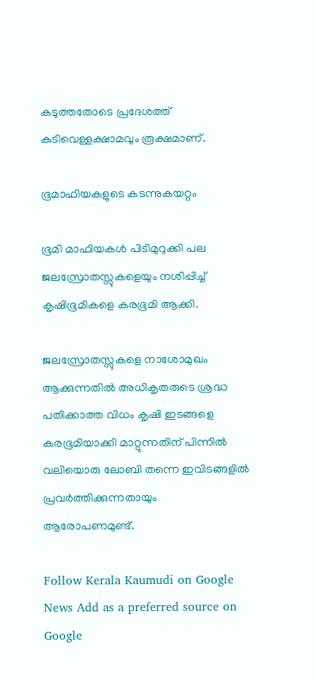കടുത്തതോടെ പ്രദേശത്ത് കുടിവെള്ളക്ഷാമവും രൂക്ഷമാണ്.

ഭൂമാഫിയകളുടെ കടന്നുകയറ്റം

ഭൂമി മാഫിയകൾ പിടിമുറുക്കി പല ജലസ്രോതസ്സുകളെയും നശിപ്പിച്ച് കൃഷിഭൂമികളെ കരഭൂമി ആക്കി.

ജലസ്രോതസ്സുകളെ നാശോമുഖം ആക്കുന്നതിൽ അധികൃതരുടെ ശ്രദ്ധ പതിക്കാത്ത വിധം കൃഷി ഇടങ്ങളെ കരഭൂമിയാക്കി മാറ്റുന്നതിന് പിന്നിൽ വലിയൊരു ലോബി തന്നെ ഇവിടങ്ങളിൽ പ്രവർത്തിക്കുന്നതായും ആരോപണമുണ്ട്.

Follow Kerala Kaumudi on Google News Add as a preferred source on Google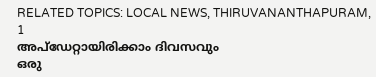RELATED TOPICS: LOCAL NEWS, THIRUVANANTHAPURAM, 1
അപ്ഡേറ്റായിരിക്കാം ദിവസവും
ഒരു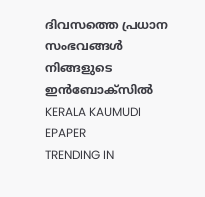ദിവസത്തെ പ്രധാന സംഭവങ്ങൾ നിങ്ങളുടെ ഇൻബോക്സിൽ
KERALA KAUMUDI EPAPER
TRENDING IN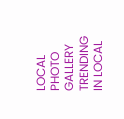LOCAL
PHOTO GALLERY
TRENDING IN LOCAL